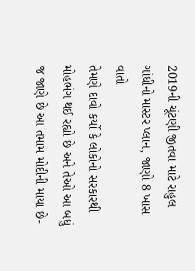2019ની ચૂંટણી જીતવા માટે રાહુલ ગાંધીનો માસ્ટર પ્લાન, જાણો 8 ખાસ વાતો
તેમણે દાવો કર્યો કે લોકોનો સરકારથી મોહભંગ થઈ રહ્યો છે અને તેઓ આ બધું જ જાણે છે આ તમામ મોદીની માયા છે-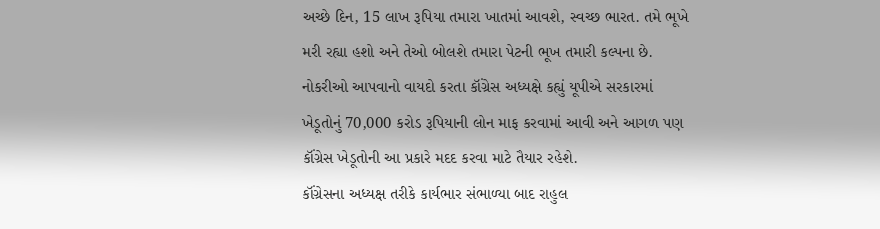અચ્છે દિન, 15 લાખ રૂપિયા તમારા ખાતમાં આવશે, સ્વચ્છ ભારત. તમે ભૂખે મરી રહ્યા હશો અને તેઓ બોલશે તમારા પેટની ભૂખ તમારી કલ્પના છે.
નોકરીઓ આપવાનો વાયદો કરતા કૉંગ્રેસ અધ્યક્ષે કહ્યું યૂપીએ સરકારમાં ખેડૂતોનું 70,000 કરોડ રૂપિયાની લોન માફ કરવામાં આવી અને આગળ પણ કૉંગ્રેસ ખેડૂતોની આ પ્રકારે મદદ કરવા માટે તૈયાર રહેશે.
કૉંગ્રેસના અધ્યક્ષ તરીકે કાર્યભાર સંભાળ્યા બાદ રાહુલ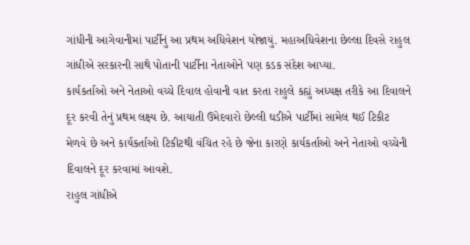ગાંધીની આગેવાનીમાં પાર્ટીનું આ પ્રથમ અધિવેશન યોજાયું. મહાઅધિવેશના છેલ્લા દિવસે રાહુલ ગાંધીએ સરકારની સાથે પોતાની પાર્ટીના નેતાઓને પણ કડક સંદેશ આપ્યા.
કાર્યકર્તાઓ અને નેતાઓ વચ્ચે દિવાલ હોવાની વાત કરતા રાહુલે કહ્યું અધ્યક્ષ તરીકે આ દિવાલને દૂર કરવી તેનું પ્રથમ લક્ષ્ય છે. આયાતી ઉમેદવારો છેલ્લી ઘડીએ પાર્ટીમાં સામેલ થઈ ટિકીટ મેળવે છે અને કાર્યકર્તાઓ ટિકીટથી વંચિત રહે છે જેના કારણે કાર્યકર્તાઓ અને નેતાઓ વચ્ચેની દિવાલને દૂર કરવામાં આવશે.
રાહુલ ગાંધીએ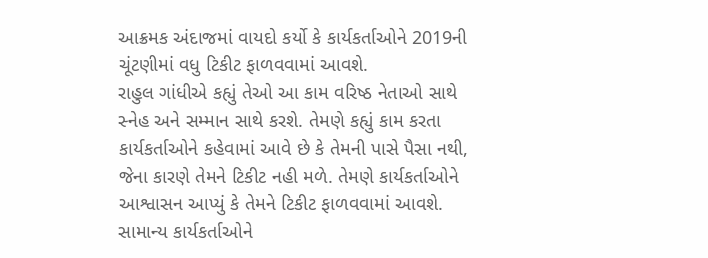આક્રમક અંદાજમાં વાયદો કર્યો કે કાર્યકર્તાઓને 2019ની ચૂંટણીમાં વધુ ટિકીટ ફાળવવામાં આવશે.
રાહુલ ગાંધીએ કહ્યું તેઓ આ કામ વરિષ્ઠ નેતાઓ સાથે સ્નેહ અને સમ્માન સાથે કરશે. તેમણે કહ્યું કામ કરતા કાર્યકર્તાઓને કહેવામાં આવે છે કે તેમની પાસે પૈસા નથી, જેના કારણે તેમને ટિકીટ નહી મળે. તેમણે કાર્યકર્તાઓને આશ્વાસન આપ્યું કે તેમને ટિકીટ ફાળવવામાં આવશે. સામાન્ય કાર્યકર્તાઓને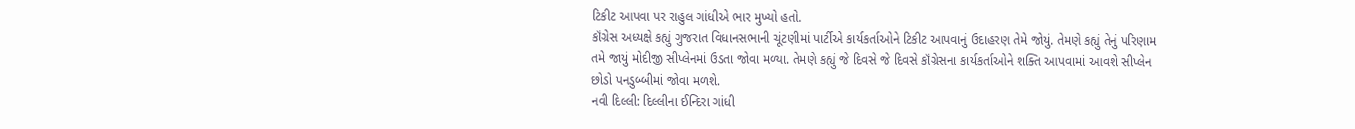ટિકીટ આપવા પર રાહુલ ગાંધીએ ભાર મુખ્યો હતો.
કૉંગ્રેસ અધ્યક્ષે કહ્યું ગુજરાત વિધાનસભાની ચૂંટણીમાં પાર્ટીએ કાર્યકર્તાઓને ટિકીટ આપવાનું ઉદાહરણ તેમે જોયું. તેમણે કહ્યું તેનું પરિણામ તમે જાયું મોદીજી સીપ્લેનમાં ઉડતા જોવા મળ્યા. તેમણે કહ્યું જે દિવસે જે દિવસે કૉંગ્રેસના કાર્યકર્તાઓને શક્તિ આપવામાં આવશે સીપ્લેન છોડો પનડુબ્બીમાં જોવા મળશે.
નવી દિલ્લી: દિલ્લીના ઈન્દિરા ગાંધી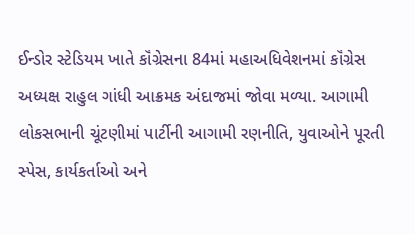ઈન્ડોર સ્ટેડિયમ ખાતે કૉંગ્રેસના 84માં મહાઅધિવેશનમાં કૉંગ્રેસ અધ્યક્ષ રાહુલ ગાંધી આક્રમક અંદાજમાં જોવા મળ્યા. આગામી લોકસભાની ચૂંટણીમાં પાર્ટીની આગામી રણનીતિ, યુવાઓને પૂરતી સ્પેસ, કાર્યકર્તાઓ અને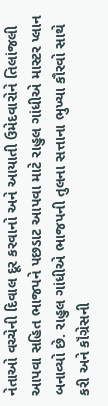નેતાઓ વચ્ચેની દિવાલ દૂર કરવાનો અને આયાતી ઉમેદવારોને તિલાંજલી આપવા સહિત ભાજપને પછડાટ આપવા માટે રાહુલ ગાંધીએ માસ્ટર પ્લાન બનાવ્યો છે. રાહુલ ગાંધીએ ભાજપની તુલના સત્તાના ભુખ્યા કૌરવો સાથે કરી અને કૉંગ્રેસની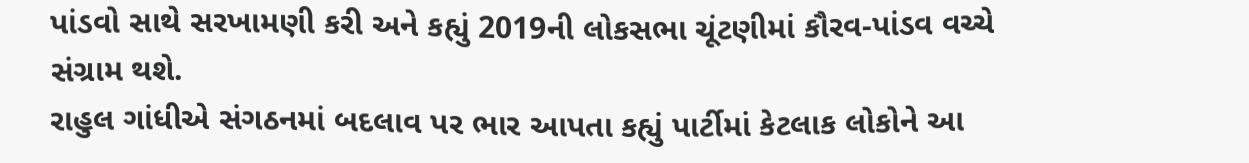પાંડવો સાથે સરખામણી કરી અને કહ્યું 2019ની લોકસભા ચૂંટણીમાં કૌરવ-પાંડવ વચ્ચે સંગ્રામ થશે.
રાહુલ ગાંધીએ સંગઠનમાં બદલાવ પર ભાર આપતા કહ્યું પાર્ટીમાં કેટલાક લોકોને આ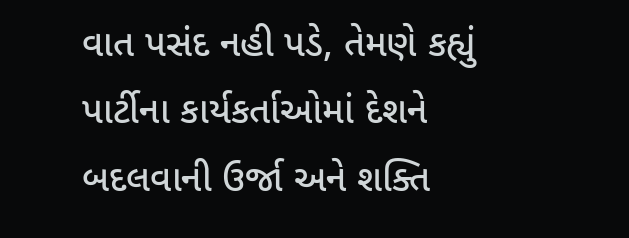વાત પસંદ નહી પડે, તેમણે કહ્યું પાર્ટીના કાર્યકર્તાઓમાં દેશને બદલવાની ઉર્જા અને શક્તિ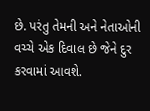છે. પરંતુ તેમની અને નેતાઓની વચ્ચે એક દિવાલ છે જેને દુર કરવામાં આવશે.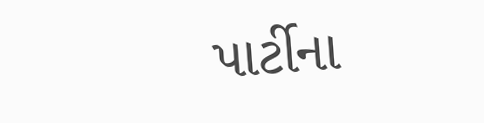પાર્ટીના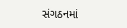સંગઠનમાં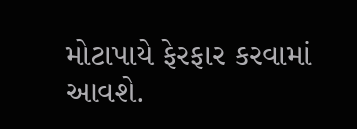મોટાપાયે ફેરફાર કરવામાં આવશે.